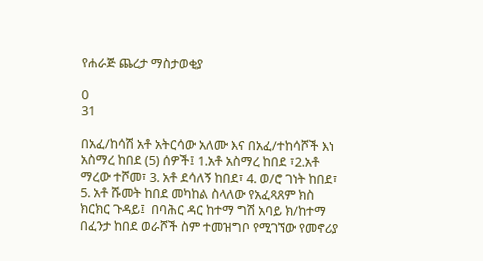የሐራጅ ጨረታ ማስታወቂያ

0
31

በአፈ/ከሳሽ አቶ አትርሳው አለሙ እና በአፈ/ተከሳሾች እነ አስማረ ከበደ (5) ሰዎች፤ 1.አቶ አስማረ ከበደ ፣2.አቶ ማረው ተሾመ፣ 3. አቶ ደሳለኝ ከበደ፣ 4. ወ/ሮ ገነት ከበደ፣ 5. አቶ ሹመት ከበደ መካከል ስላለው የአፈጻጸም ክስ ክርክር ጉዳይ፤  በባሕር ዳር ከተማ ግሽ አባይ ክ/ከተማ በፈንታ ከበደ ወራሾች ስም ተመዝግቦ የሚገኘው የመኖሪያ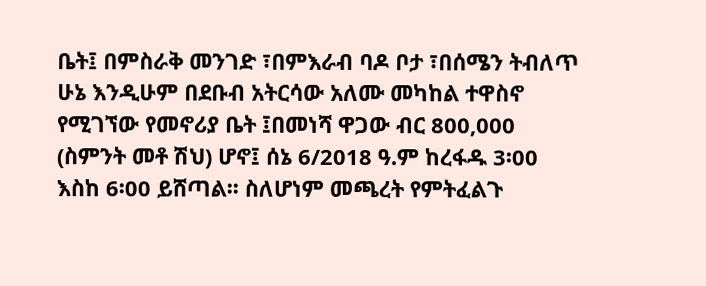ቤት፤ በምስራቅ መንገድ ፣በምእራብ ባዶ ቦታ ፣በሰሜን ትብለጥ ሁኔ እንዲሁም በደቡብ አትርሳው አለሙ መካከል ተዋስኖ የሚገኘው የመኖሪያ ቤት ፤በመነሻ ዋጋው ብር 800‚000 (ስምንት መቶ ሽህ) ሆኖ፤ ሰኔ 6/2018 ዓ.ም ከረፋዱ 3፡00 እስከ 6፡00 ይሸጣል፡፡ ስለሆነም መጫረት የምትፈልጉ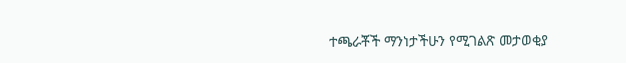ተጫራቾች ማንነታችሁን የሚገልጽ መታወቂያ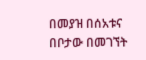በመያዝ በሰአቱና በቦታው በመገኘት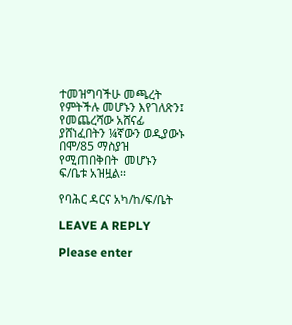ተመዝግባችሁ መጫረት የምትችሉ መሆኑን እየገለጽን፤ የመጨረሻው አሸናፊ ያሸነፈበትን ¼ኛውን ወዲያውኑ በሞ/85 ማስያዝ የሚጠበቅበት  መሆኑን ፍ/ቤቱ አዝዟል፡፡

የባሕር ዳርና አካ/ከ/ፍ/ቤት

LEAVE A REPLY

Please enter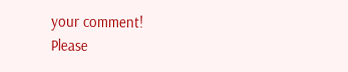your comment!
Please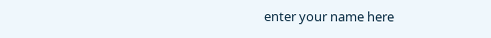enter your name here